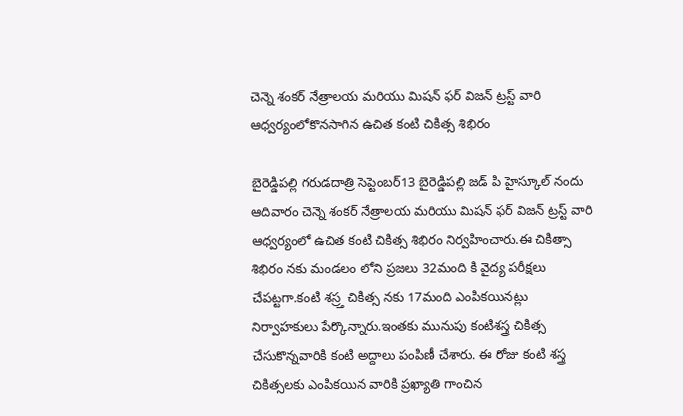చెన్నె శంకర్ నేత్రాలయ మరియు మిషన్ ఫర్ విజన్ ట్రస్ట్ వారి ఆధ్వర్యంలోకొనసాగిన ఉచిత కంటి చికిత్స శిభిరం

బైరెడ్డిపల్లి గరుడదాత్రి సెప్టెంబర్13 బైరెడ్డిపల్లి జడ్ పి హైస్కూల్ నందు ఆదివారం చెన్నె శంకర్ నేత్రాలయ మరియు మిషన్ ఫర్ విజన్ ట్రస్ట్ వారి ఆధ్వర్యంలో ఉచిత కంటి చికిత్స శిభిరం నిర్వహించారు.ఈ చికిత్సా శిభిరం నకు మండలం లోని ప్రజలు 32మంది కి వైద్య పరీక్షలు చేపట్టగా.కంటి శస్ర్త చికిత్స నకు 17మంది ఎంపికయినట్లు నిర్వాహకులు పేర్కొన్నారు.ఇంతకు మునుపు కంటిశస్త్ర చికిత్స చేసుకొన్నవారికి కంటి అద్దాలు పంపిణీ చేశారు. ఈ రోజు కంటి శస్త్ర చికిత్సలకు ఎంపికయిన వారికి ప్రఖ్యాతి గాంచిన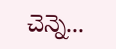చెన్నె...